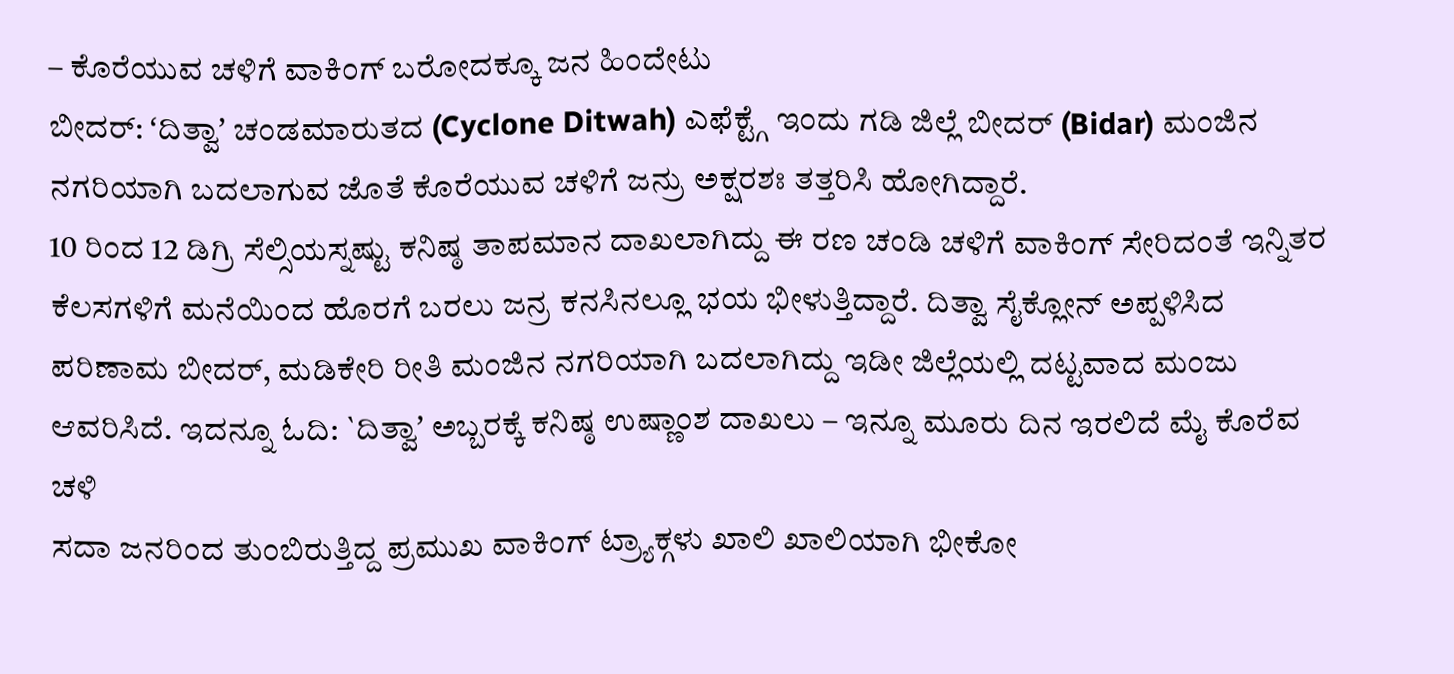– ಕೊರೆಯುವ ಚಳಿಗೆ ವಾಕಿಂಗ್ ಬರೋದಕ್ಕೂ ಜನ ಹಿಂದೇಟು
ಬೀದರ್: ʻದಿತ್ವಾʼ ಚಂಡಮಾರುತದ (Cyclone Ditwah) ಎಫೆಕ್ಟ್ಗೆ ಇಂದು ಗಡಿ ಜಿಲ್ಲೆ ಬೀದರ್ (Bidar) ಮಂಜಿನ ನಗರಿಯಾಗಿ ಬದಲಾಗುವ ಜೊತೆ ಕೊರೆಯುವ ಚಳಿಗೆ ಜನ್ರು ಅಕ್ಷರಶಃ ತತ್ತರಿಸಿ ಹೋಗಿದ್ದಾರೆ.
10 ರಿಂದ 12 ಡಿಗ್ರಿ ಸೆಲ್ಸಿಯಸ್ನಷ್ಟು ಕನಿಷ್ಠ ತಾಪಮಾನ ದಾಖಲಾಗಿದ್ದು ಈ ರಣ ಚಂಡಿ ಚಳಿಗೆ ವಾಕಿಂಗ್ ಸೇರಿದಂತೆ ಇನ್ನಿತರ ಕೆಲಸಗಳಿಗೆ ಮನೆಯಿಂದ ಹೊರಗೆ ಬರಲು ಜನ್ರ ಕನಸಿನಲ್ಲೂ ಭಯ ಭೀಳುತ್ತಿದ್ದಾರೆ. ದಿತ್ವಾ ಸೈಕ್ಲೋನ್ ಅಪ್ಪಳಿಸಿದ ಪರಿಣಾಮ ಬೀದರ್, ಮಡಿಕೇರಿ ರೀತಿ ಮಂಜಿನ ನಗರಿಯಾಗಿ ಬದಲಾಗಿದ್ದು ಇಡೀ ಜಿಲ್ಲೆಯಲ್ಲಿ ದಟ್ಟವಾದ ಮಂಜು ಆವರಿಸಿದೆ. ಇದನ್ನೂ ಓದಿ: `ದಿತ್ವಾʼ ಅಬ್ಬರಕ್ಕೆ ಕನಿಷ್ಠ ಉಷ್ಣಾಂಶ ದಾಖಲು – ಇನ್ನೂ ಮೂರು ದಿನ ಇರಲಿದೆ ಮೈ ಕೊರೆವ ಚಳಿ
ಸದಾ ಜನರಿಂದ ತುಂಬಿರುತ್ತಿದ್ದ ಪ್ರಮುಖ ವಾಕಿಂಗ್ ಟ್ರ್ಯಾಕ್ಗಳು ಖಾಲಿ ಖಾಲಿಯಾಗಿ ಭೀಕೋ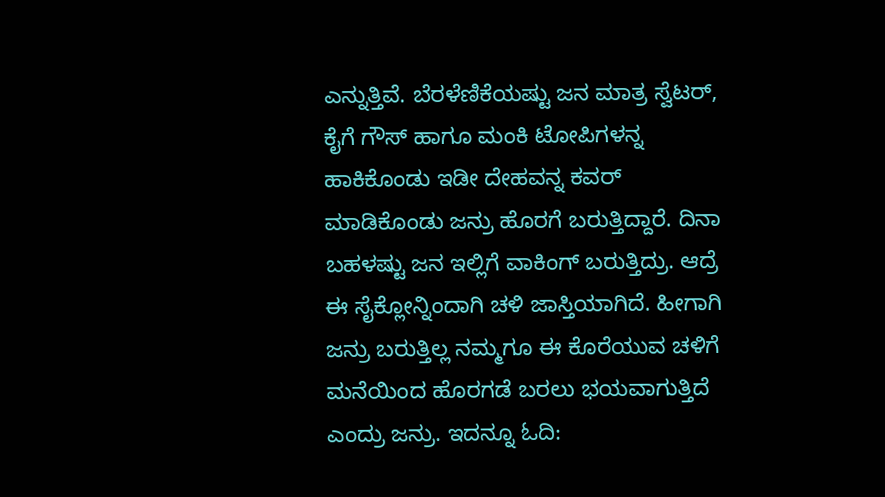ಎನ್ನುತ್ತಿವೆ. ಬೆರಳೆಣಿಕೆಯಷ್ಟು ಜನ ಮಾತ್ರ ಸ್ವೆಟರ್, ಕೈಗೆ ಗೌಸ್ ಹಾಗೂ ಮಂಕಿ ಟೋಪಿಗಳನ್ನ ಹಾಕಿಕೊಂಡು ಇಡೀ ದೇಹವನ್ನ ಕವರ್ ಮಾಡಿಕೊಂಡು ಜನ್ರು ಹೊರಗೆ ಬರುತ್ತಿದ್ದಾರೆ. ದಿನಾ ಬಹಳಷ್ಟು ಜನ ಇಲ್ಲಿಗೆ ವಾಕಿಂಗ್ ಬರುತ್ತಿದ್ರು. ಆದ್ರೆ ಈ ಸೈಕ್ಲೋನ್ನಿಂದಾಗಿ ಚಳಿ ಜಾಸ್ತಿಯಾಗಿದೆ. ಹೀಗಾಗಿ ಜನ್ರು ಬರುತ್ತಿಲ್ಲ ನಮ್ಮಗೂ ಈ ಕೊರೆಯುವ ಚಳಿಗೆ ಮನೆಯಿಂದ ಹೊರಗಡೆ ಬರಲು ಭಯವಾಗುತ್ತಿದೆ ಎಂದ್ರು ಜನ್ರು. ಇದನ್ನೂ ಓದಿ: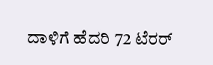ದಾಳಿಗೆ ಹೆದರಿ 72 ಟೆರರ್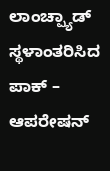ಲಾಂಚ್ಪ್ಯಾಡ್ ಸ್ಥಳಾಂತರಿಸಿದ ಪಾಕ್ – ಆಪರೇಷನ್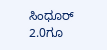ಸಿಂಧೂರ್ 2.0ಗೂ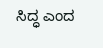ಸಿದ್ಧ ಎಂದ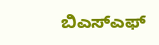ಬಿಎಸ್ಎಫ್